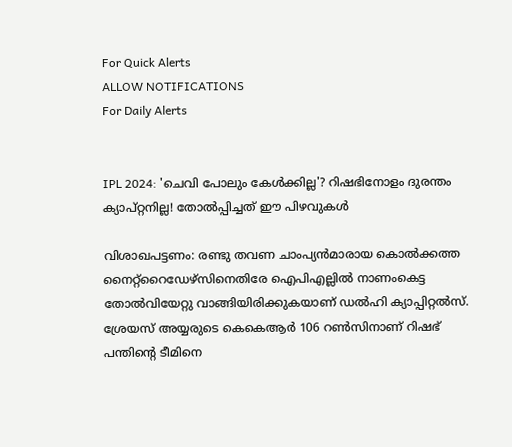For Quick Alerts
ALLOW NOTIFICATIONS
For Daily Alerts


IPL 2024: 'ചെവി പോലും കേള്‍ക്കില്ല'? റിഷഭിനോളം ദുരന്തം ക്യാപ്റ്റനില്ല! തോല്‍പ്പിച്ചത് ഈ പിഴവുകള്‍

വിശാഖപട്ടണം: രണ്ടു തവണ ചാംപ്യന്‍മാരായ കൊല്‍ക്കത്ത നൈറ്റ്‌റൈഡേഴ്‌സിനെതിരേ ഐപിഎല്ലില്‍ നാണംകെട്ട തോല്‍വിയേറ്റു വാങ്ങിയിരിക്കുകയാണ് ഡല്‍ഹി ക്യാപ്പിറ്റല്‍സ്. ശ്രേയസ് അയ്യരുടെ കെകെആര്‍ 106 റണ്‍സിനാണ് റിഷഭ് പന്തിന്റെ ടീമിനെ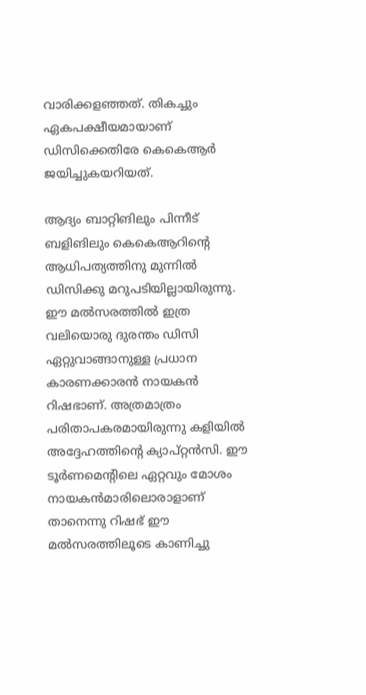വാരിക്കളഞ്ഞത്. തികച്ചും ഏകപക്ഷീയമായാണ് ഡിസിക്കെതിരേ കെകെആര്‍ ജയിച്ചുകയറിയത്.

ആദ്യം ബാറ്റിങിലും പിന്നീട് ബളിങിലും കെകെആറിന്റെ ആധിപത്യത്തിനു മുന്നില്‍ ഡിസിക്കു മറുപടിയില്ലായിരുന്നു. ഈ മല്‍സരത്തില്‍ ഇത്ര വലിയൊരു ദുരന്തം ഡിസി ഏറ്റുവാങ്ങാനുള്ള പ്രധാന കാരണക്കാരന്‍ നായകന്‍ റിഷഭാണ്. അത്രമാത്രം പരിതാപകരമായിരുന്നു കളിയില്‍ അദ്ദേഹത്തിന്റെ ക്യാപ്റ്റന്‍സി. ഈ ടൂര്‍ണമെന്റിലെ ഏറ്റവും മോശം നായകന്‍മാരിലൊരാളാണ് താനെന്നു റിഷഭ് ഈ മല്‍സരത്തിലൂടെ കാണിച്ചു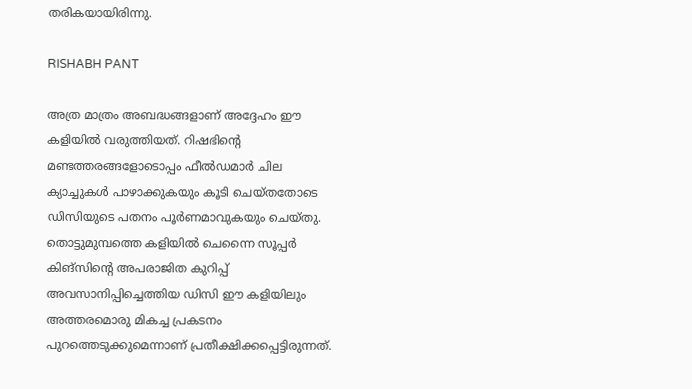തരികയായിരിന്നു.

RISHABH PANT

അത്ര മാത്രം അബദ്ധങ്ങളാണ് അദ്ദേഹം ഈ കളിയില്‍ വരുത്തിയത്. റിഷഭിന്റെ മണ്ടത്തരങ്ങളോടൊപ്പം ഫീല്‍ഡമാര്‍ ചില ക്യാച്ചുകള്‍ പാഴാക്കുകയും കൂടി ചെയ്തതോടെ ഡിസിയുടെ പതനം പൂര്‍ണമാവുകയും ചെയ്തു. തൊട്ടുമുമ്പത്തെ കളിയില്‍ ചെന്നൈ സൂപ്പര്‍ കിങ്‌സിന്റെ അപരാജിത കുറിപ്പ് അവസാനിപ്പിച്ചെത്തിയ ഡിസി ഈ കളിയിലും അത്തരമൊരു മികച്ച പ്രകടനം പുറത്തെടുക്കുമെന്നാണ് പ്രതീക്ഷിക്കപ്പെട്ടിരുന്നത്.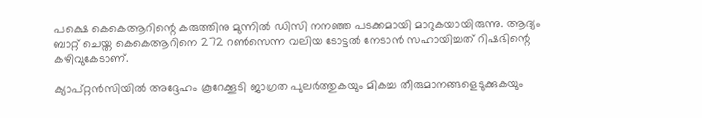പക്ഷെ കെകെആറിന്റെ കരുത്തിനു മുന്നില്‍ ഡിസി നനഞ്ഞ പടക്കമായി മാറുകയായിരുന്നു. ആദ്യം ബാറ്റ് ചെയ്ത കെകെആറിനെ 272 റണ്‍സെന്ന വലിയ ടോട്ടല്‍ നേടാന്‍ സഹായിച്ചത് റിഷഭിന്റെ കഴിവുകേടാണ്.

ക്യാപ്റ്റന്‍സിയില്‍ അദ്ദേഹം കൂറേക്കൂടി ജാഗ്രത പുലര്‍ത്തുകയും മികച്ച തീരുമാനങ്ങളെടുക്കുകയും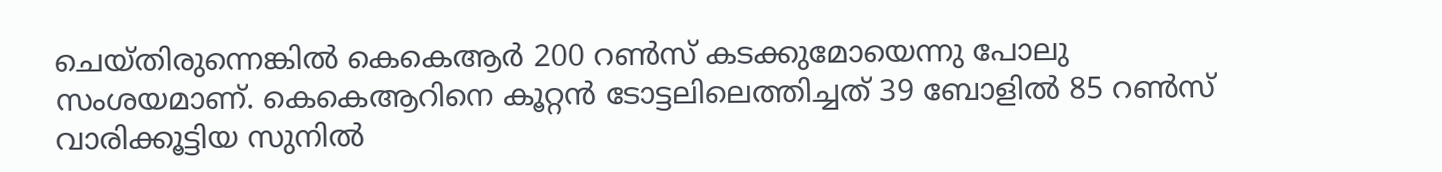ചെയ്‌തിരുന്നെങ്കില്‍ കെകെആര്‍ 200 റണ്‍സ് കടക്കുമോയെന്നു പോലു സംശയമാണ്. കെകെആറിനെ കൂറ്റന്‍ ടോട്ടലിലെത്തിച്ചത് 39 ബോളില്‍ 85 റണ്‍സ് വാരിക്കൂട്ടിയ സുനില്‍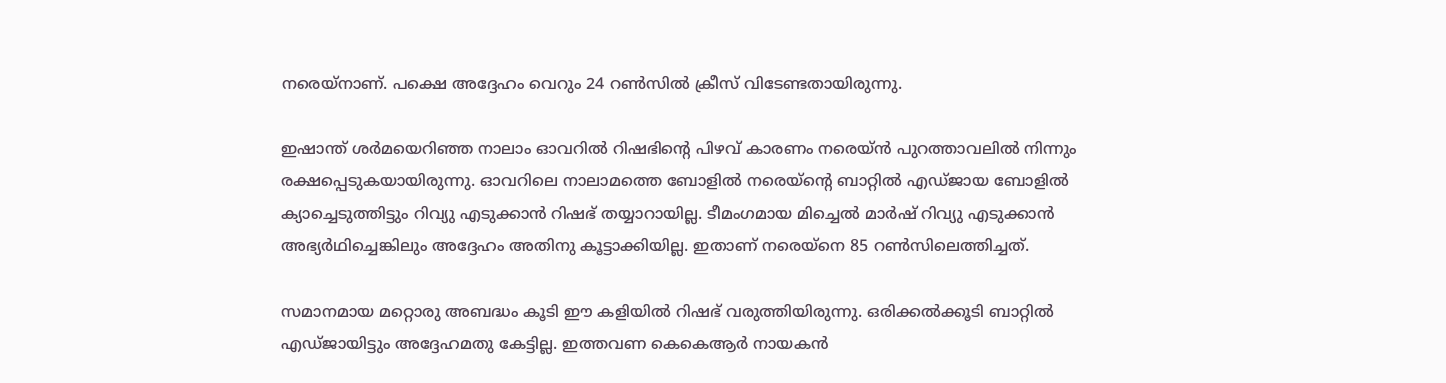നരെയ്‌നാണ്. പക്ഷെ അദ്ദേഹം വെറും 24 റണ്‍സില്‍ ക്രീസ് വിടേണ്ടതായിരുന്നു.

ഇഷാന്ത് ശര്‍മയെറിഞ്ഞ നാലാം ഓവറില്‍ റിഷഭിന്റെ പിഴവ് കാരണം നരെയ്ന്‍ പുറത്താവലില്‍ നിന്നും രക്ഷപ്പെടുകയായിരുന്നു. ഓവറിലെ നാലാമത്തെ ബോളില്‍ നരെയ്‌ന്റെ ബാറ്റില്‍ എഡ്ജായ ബോളില്‍ ക്യാച്ചെടുത്തിട്ടും റിവ്യു എടുക്കാന്‍ റിഷഭ് തയ്യാറായില്ല. ടീമംഗമായ മിച്ചെല്‍ മാര്‍ഷ് റിവ്യു എടുക്കാന്‍ അഭ്യര്‍ഥിച്ചെങ്കിലും അദ്ദേഹം അതിനു കൂട്ടാക്കിയില്ല. ഇതാണ് നരെയ്‌നെ 85 റണ്‍സിലെത്തിച്ചത്.

സമാനമായ മറ്റൊരു അബദ്ധം കൂടി ഈ കളിയില്‍ റിഷഭ് വരുത്തിയിരുന്നു. ഒരിക്കല്‍ക്കൂടി ബാറ്റില്‍ എഡ്ജായിട്ടും അദ്ദേഹമതു കേട്ടില്ല. ഇത്തവണ കെകെആര്‍ നായകന്‍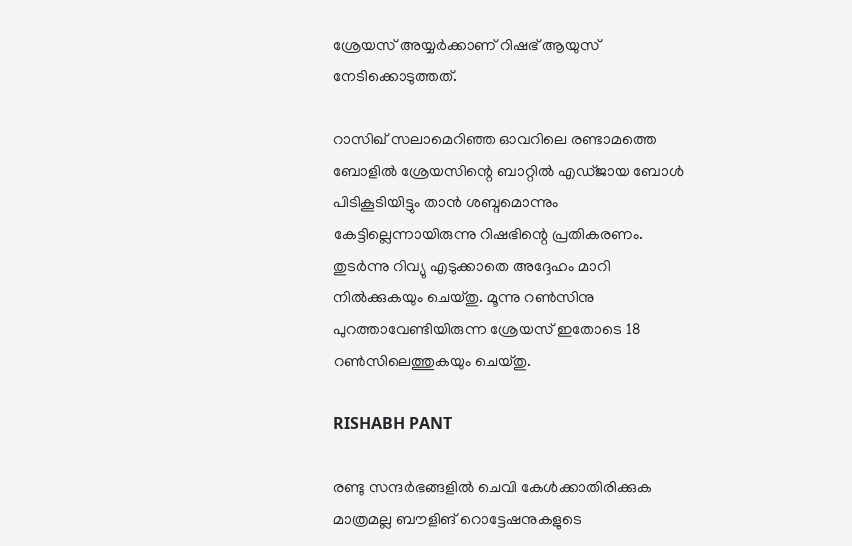ശ്രേയസ് അയ്യര്‍ക്കാണ് റിഷഭ് ആയുസ് നേടിക്കൊടുത്തത്.

റാസിഖ് സലാമെറിഞ്ഞ ഓവറിലെ രണ്ടാമത്തെ ബോളില്‍ ശ്രേയസിന്റെ ബാറ്റില്‍ എഡ്ജായ ബോള്‍ പിടികൂടിയിട്ടും താന്‍ ശബ്ദമൊന്നും കേട്ടില്ലെന്നായിരുന്നു റിഷഭിന്റെ പ്രതികരണം. തുടര്‍ന്നു റിവ്യു എടുക്കാതെ അദ്ദേഹം മാറി നില്‍ക്കുകയും ചെയ്തു. മൂന്നു റണ്‍സിനു പുറത്താവേണ്ടിയിരുന്ന ശ്രേയസ് ഇതോടെ 18 റണ്‍സിലെത്തുകയും ചെയ്തു.

RISHABH PANT

രണ്ടു സന്ദര്‍ഭങ്ങളില്‍ ചെവി കേള്‍ക്കാതിരിക്കുക മാത്രമല്ല ബൗളിങ് റൊട്ടേഷനുകളുടെ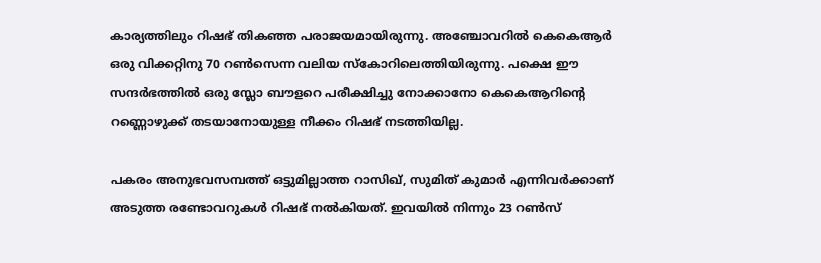കാര്യത്തിലും റിഷഭ് തികഞ്ഞ പരാജയമായിരുന്നു. അഞ്ചോവറില്‍ കെകെആര്‍ ഒരു വിക്കറ്റിനു 70 റണ്‍സെന്ന വലിയ സ്‌കോറിലെത്തിയിരുന്നു. പക്ഷെ ഈ സന്ദര്‍ഭത്തില്‍ ഒരു സ്ലോ ബൗളറെ പരീക്ഷിച്ചു നോക്കാനോ കെകെആറിന്റെ റണ്ണൊഴുക്ക് തടയാനോയുള്ള നീക്കം റിഷഭ് നടത്തിയില്ല.

പകരം അനുഭവസമ്പത്ത് ഒട്ടുമില്ലാത്ത റാസിഖ്, സുമിത് കുമാര്‍ എന്നിവര്‍ക്കാണ് അടുത്ത രണ്ടോവറുകള്‍ റിഷഭ് നല്‍കിയത്. ഇവയില്‍ നിന്നും 23 റണ്‍സ്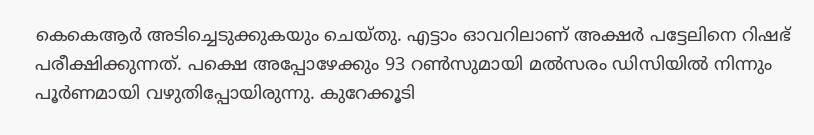കെകെആര്‍ അടിച്ചെടുക്കുകയും ചെയ്തു. എട്ടാം ഓവറിലാണ് അക്ഷര്‍ പട്ടേലിനെ റിഷഭ് പരീക്ഷിക്കുന്നത്. പക്ഷെ അപ്പോഴേക്കും 93 റണ്‍സുമായി മല്‍സരം ഡിസിയില്‍ നിന്നും പൂര്‍ണമായി വഴുതിപ്പോയിരുന്നു. കുറേക്കൂടി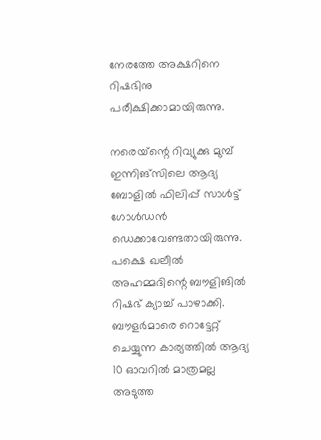നേരത്തേ അക്ഷറിനെ റിഷഭിനു പരീക്ഷിക്കാമായിരുന്നു.

നരെയ്‌ന്റെ റിവ്യുക്കു മുമ്പ് ഇന്നിങ്‌സിലെ ആദ്യ ബോളില്‍ ഫിലിപ്പ് സാള്‍ട്ട് ഗോള്‍ഡന്‍ ഡെക്കാവേണ്ടതായിരുന്നു. പക്ഷെ ഖലീല്‍ അഹമ്മദിന്റെ ബൗളിങില്‍ റിഷഭ് ക്യാച്ച് പാഴാക്കി. ബൗളര്‍മാരെ റൊട്ടേറ്റ് ചെയ്യുന്ന കാര്യത്തില്‍ ആദ്യ 10 ഓവറില്‍ മാത്രമല്ല അടുത്ത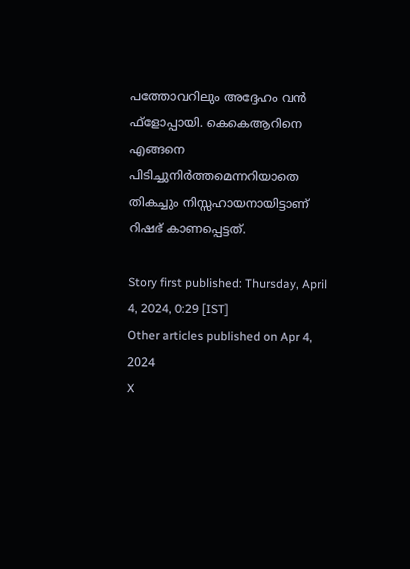പത്തോവറിലും അദ്ദേഹം വന്‍ ഫ്‌ളോപ്പായി. കെകെആറിനെ എങ്ങനെ പിടിച്ചുനിര്‍ത്തമെന്നറിയാതെ തികച്ചും നിസ്സഹായനായിട്ടാണ് റിഷഭ് കാണപ്പെട്ടത്.

Story first published: Thursday, April 4, 2024, 0:29 [IST]
Other articles published on Apr 4, 2024
X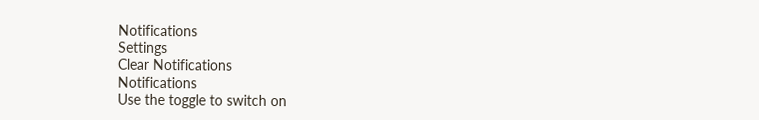Notifications
Settings
Clear Notifications
Notifications
Use the toggle to switch on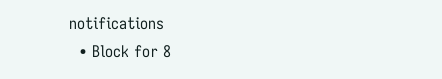notifications
  • Block for 8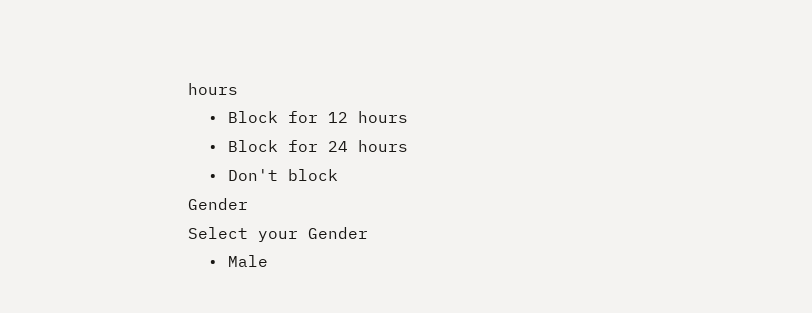hours
  • Block for 12 hours
  • Block for 24 hours
  • Don't block
Gender
Select your Gender
  • Male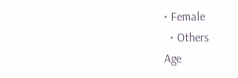• Female
  • Others
Age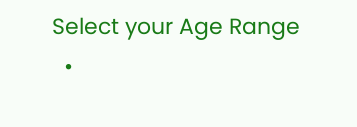Select your Age Range
  •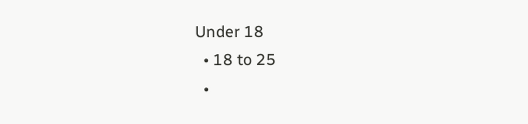Under 18
  • 18 to 25
  •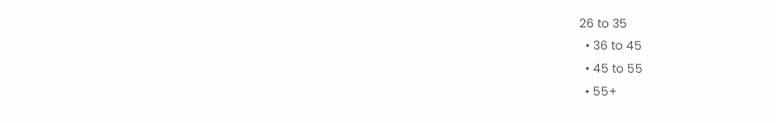26 to 35
  • 36 to 45
  • 45 to 55
  • 55+